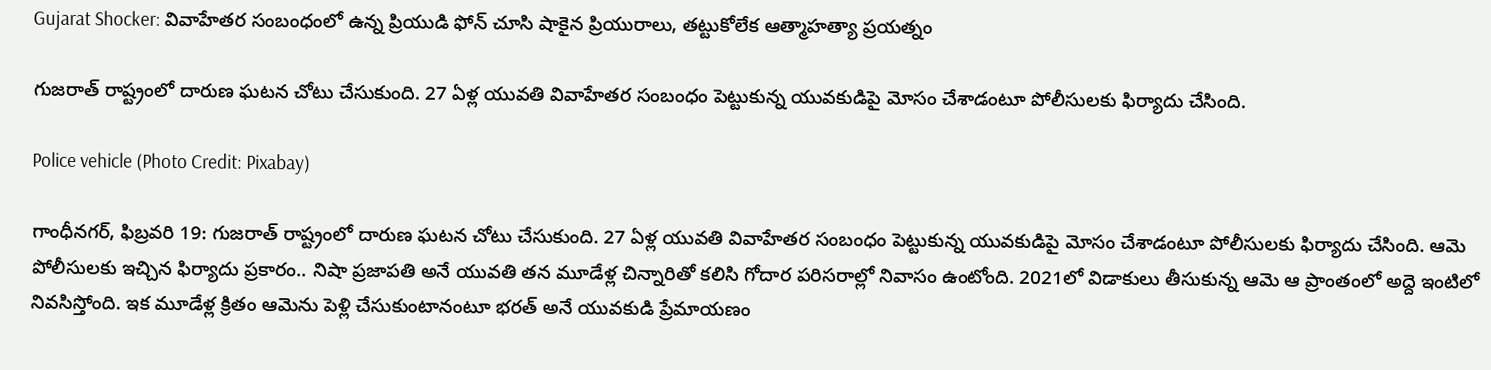Gujarat Shocker: వివాహేతర సంబంధంలో ఉన్న ప్రియుడి ఫోన్ చూసి షాకైన ప్రియురాలు, తట్టుకోలేక ఆత్మాహత్యా ప్రయత్నం

గుజరాత్ రాష్ట్రంలో దారుణ ఘటన చోటు చేసుకుంది. 27 ఏళ్ల యువతి వివాహేతర సంబంధం పెట్టుకున్న యువకుడిపై మోసం చేశాడంటూ పోలీసులకు ఫిర్యాదు చేసింది.

Police vehicle (Photo Credit: Pixabay)

గాంధీనగర్, ఫిబ్రవరి 19: గుజరాత్ రాష్ట్రంలో దారుణ ఘటన చోటు చేసుకుంది. 27 ఏళ్ల యువతి వివాహేతర సంబంధం పెట్టుకున్న యువకుడిపై మోసం చేశాడంటూ పోలీసులకు ఫిర్యాదు చేసింది. ఆమె పోలీసులకు ఇచ్చిన ఫిర్యాదు ప్రకారం.. నిషా ప్రజాపతి అనే యువతి తన మూడేళ్ల చిన్నారితో కలిసి గోదార పరిసరాల్లో నివాసం ఉంటోంది. 2021లో విడాకులు తీసుకున్న ఆమె ఆ ప్రాంతంలో అద్దె ఇంటిలో నివసిస్తోంది. ఇక మూడేళ్ల క్రితం ఆమెను పెళ్లి చేసుకుంటానంటూ భరత్ అనే యువకుడి ప్రేమాయణం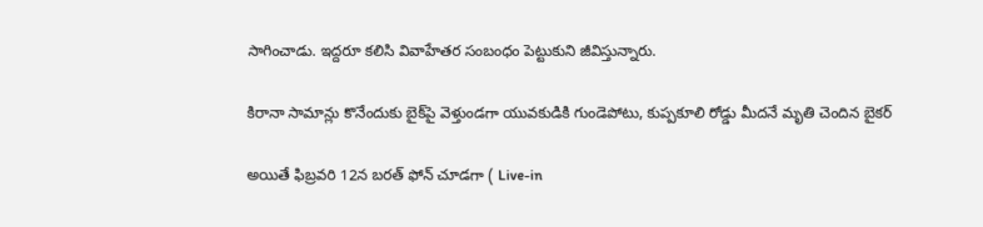సాగించాడు. ఇద్దరూ కలిసి వివాహేతర సంబంధం పెట్టుకుని జీవిస్తున్నారు.

కిరానా సామాన్లు కొనేందుకు బైక్‌పై వెళ్తుండగా యువకుడికి గుండెపోటు, కుప్పకూలి రోడ్డు మీదనే మృతి చెందిన బైకర్

అయితే ఫిబ్రవరి 12న బరత్ ఫోన్‌ చూడగా ( Live-in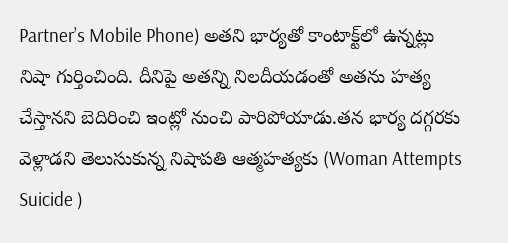Partner’s Mobile Phone) అతని భార్యతో కాంటాక్ట్‌లో ఉన్నట్లు నిషా గుర్తించింది. దీనిపై అతన్ని నిలదీయడంతో అతను హత్య చేస్తానని బెదిరించి ఇంట్లో నుంచి పారిపోయాడు.తన భార్య దగ్గరకు వెళ్లాడని తెలుసుకున్న నిషాపతి ఆత్మహత్యకు (Woman Attempts Suicide )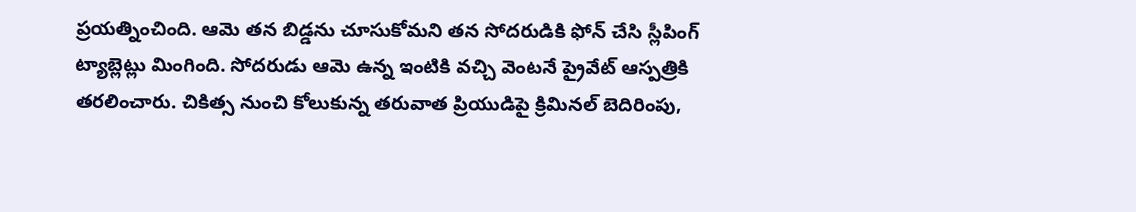ప్రయత్నించింది. ఆమె తన బిడ్డను చూసుకోమని తన సోదరుడికి ఫోన్ చేసి స్లీపింగ్ ట్యాబ్లెట్లు మింగింది. సోదరుడు ఆమె ఉన్న ఇంటికి వచ్చి వెంటనే ప్రైవేట్‌ ఆస్పత్రికి తరలించారు. చికిత్స నుంచి కోలుకున్న తరువాత ప్రియుడిపై క్రిమినల్ బెదిరింపు,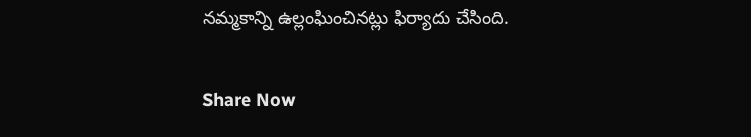నమ్మకాన్ని ఉల్లంఘించినట్లు ఫిర్యాదు చేసింది.

Share Now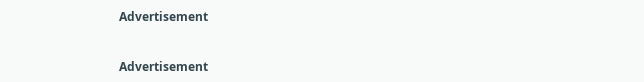Advertisement


Advertisement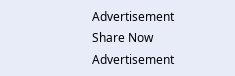Advertisement
Share Now
Advertisement